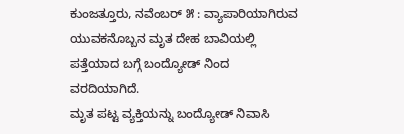ಕುಂಜತ್ತೂರು, ನವೆಂಬರ್ ೫ : ವ್ಯಾಪಾರಿಯಾಗಿರುವ ಯುವಕನೊಬ್ಬನ ಮೃತ ದೇಹ ಬಾವಿಯಲ್ಲಿ ಪತ್ತೆಯಾದ ಬಗ್ಗೆ ಬಂದ್ಯೋಡ್ ನಿಂದ ವರದಿಯಾಗಿದೆ.
ಮೃತ ಪಟ್ಟ ವ್ಯಕ್ತಿಯನ್ನು ಬಂದ್ಯೋಡ್ ನಿವಾಸಿ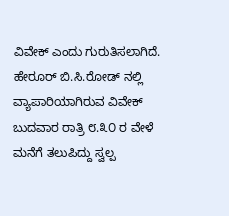ವಿವೇಕ್ ಎಂದು ಗುರುತಿಸಲಾಗಿದೆ. ಹೇರೂರ್ ಬಿ.ಸಿ.ರೋಡ್ ನಲ್ಲಿ ವ್ಯಾಪಾರಿಯಾಗಿರುವ ವಿವೇಕ್ ಬುದವಾರ ರಾತ್ರಿ ೮.೩೦ ರ ವೇಳೆ ಮನೆಗೆ ತಲುಪಿದ್ದು ಸ್ವಲ್ಪ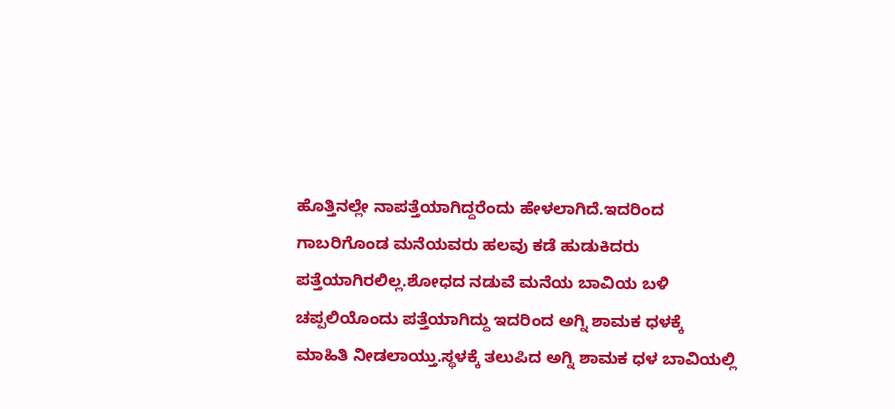ಹೊತ್ತಿನಲ್ಲೇ ನಾಪತ್ತೆಯಾಗಿದ್ದರೆಂದು ಹೇಳಲಾಗಿದೆ.ಇದರಿಂದ ಗಾಬರಿಗೊಂಡ ಮನೆಯವರು ಹಲವು ಕಡೆ ಹುಡುಕಿದರು ಪತ್ತೆಯಾಗಿರಲಿಲ್ಲ.ಶೋಧದ ನಡುವೆ ಮನೆಯ ಬಾವಿಯ ಬಳಿ ಚಪ್ಪಲಿಯೊಂದು ಪತ್ತೆಯಾಗಿದ್ದು ಇದರಿಂದ ಅಗ್ನಿ ಶಾಮಕ ಧಳಕ್ಕೆ ಮಾಹಿತಿ ನೀಡಲಾಯ್ತು.ಸ್ಥಳಕ್ಕೆ ತಲುಪಿದ ಅಗ್ನಿ ಶಾಮಕ ಧಳ ಬಾವಿಯಲ್ಲಿ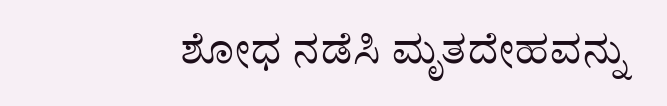ಶೋಧ ನಡೆಸಿ ಮೃತದೇಹವನ್ನು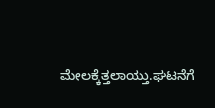ಮೇಲಕ್ಕೆತ್ತಲಾಯ್ತು.ಘಟನೆಗೆ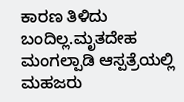ಕಾರಣ ತಿಳಿದು ಬಂದಿಲ್ಲ.ಮೃತದೇಹ ಮಂಗಲ್ಪಾಡಿ ಆಸ್ಪತ್ರೆಯಲ್ಲಿ ಮಹಜರು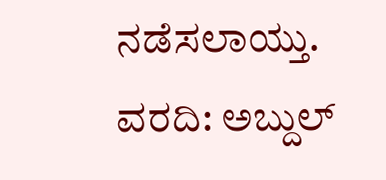ನಡೆಸಲಾಯ್ತು.
ವರದಿ: ಅಬ್ದುಲ್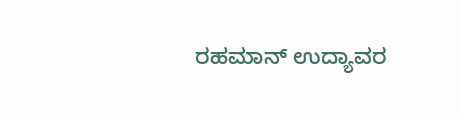ರಹಮಾನ್ ಉದ್ಯಾವರ